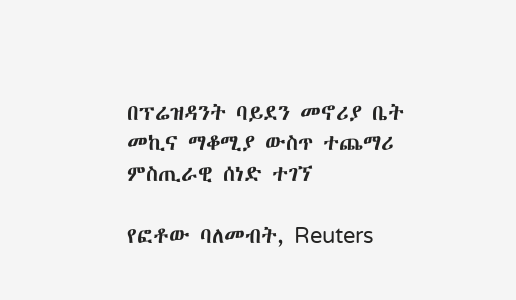በፕሬዝዳንት ባይደን መኖሪያ ቤት መኪና ማቆሚያ ውስጥ ተጨማሪ ምስጢራዊ ሰነድ ተገኘ

የፎቶው ባለመብት, Reuters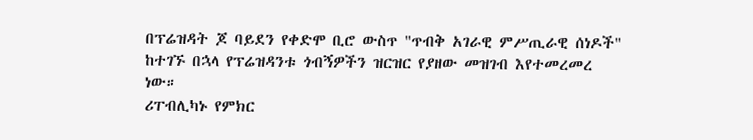በፕሬዝዳት ጆ ባይደን የቀድሞ ቢሮ ውስጥ "ጥብቅ አገራዊ ምሥጢራዊ ሰነዶች" ከተገኙ በኋላ የፕሬዝዳንቱ ጎብኝዎችን ዝርዝር የያዘው መዝገብ እየተመረመረ ነው።
ሪፐብሊካኑ የምክር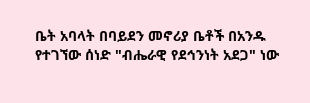ቤት አባላት በባይደን መኖሪያ ቤቶች በአንዱ የተገኘው ሰነድ "ብሔራዊ የደኅንነት አደጋ" ነው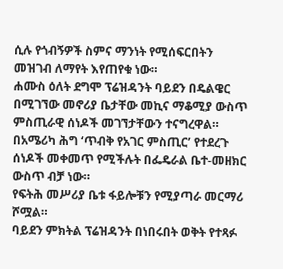ሲሉ የጎብኝዎች ስምና ማንነት የሚሰፍርበትን መዝገብ ለማየት እየጠየቁ ነው።
ሐሙስ ዕለት ደግሞ ፕሬዝዳንት ባይደን በዴልዌር በሚገኘው መኖሪያ ቤታቸው መኪና ማቆሚያ ውስጥ ምስጢራዊ ሰነዶች መገኘታቸውን ተናግረዋል።
በአሜሪካ ሕግ ‘ጥብቅ የአገር ምስጢር’ የተደረጉ ሰነዶች መቀመጥ የሚችሉት በፌዴራል ቤተ-መዘክር ውስጥ ብቻ ነው።
የፍትሕ መሥሪያ ቤቱ ፋይሎቹን የሚያጣራ መርማሪ ሾሟል።
ባይደን ምክትል ፕሬዝዳንት በነበሩበት ወቅት የተጻፉ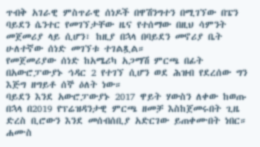ጥብቅ አገራዊ ምስጥራዊ ሰነዶች በዋሽንግተን በሚገኘው በፔን ባይደን ሴንተር የመገኘታቸው ዜና የተሰማው በዚህ ሳምንት መጀመሪያ ላይ ሲሆን፣ ከዚያ በኋላ በባይደን መኖሪያ ቤት ሁለተኛው ሰነድ መገኘቱ ተገልጿል።
የመጀመሪያው ሰነድ ከአሜሪካ አጋማሽ ምርጫ በፊት በአውሮፓውያኑ ኅዳር 2 የተገኘ ሲሆን ወደ ሕዝብ የደረሰው ግን እጅግ ዘግይቶ ሰኞ ዕለት ነው።
ባይደን እንደ አውሮፓውያኑ 2017 ዋይት ሃውስን ለቀው ከወጡ በኋላ በ2019 የፕሬዝዳንታዊ ምርጫ ዘመቻ እስከጀመሩበት ጊዜ ድረስ ቢሮውን እንደ መሰብሰቢያ አድርገው ይጠቀሙበት ነበር።
ሐሙስ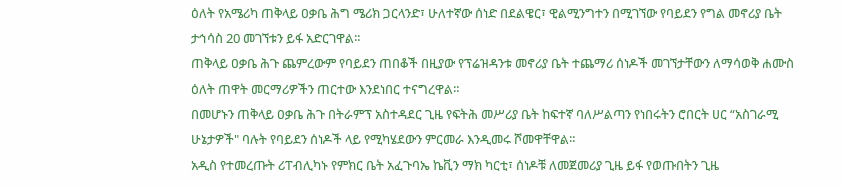ዕለት የአሜሪካ ጠቅላይ ዐቃቤ ሕግ ሜሪክ ጋርላንድ፣ ሁለተኛው ሰነድ በደልዌር፣ ዊልሚንግተን በሚገኘው የባይደን የግል መኖሪያ ቤት ታኅሳስ 20 መገኘቱን ይፋ አድርገዋል።
ጠቅላይ ዐቃቤ ሕጉ ጨምረውም የባይደን ጠበቆች በዚያው የፕሬዝዳንቱ መኖሪያ ቤት ተጨማሪ ሰነዶች መገኘታቸውን ለማሳወቅ ሐሙስ ዕለት ጠዋት መርማሪዎችን ጠርተው እንደነበር ተናግረዋል።
በመሆኑን ጠቅላይ ዐቃቤ ሕጉ በትራምፕ አስተዳደር ጊዜ የፍትሕ መሥሪያ ቤት ከፍተኛ ባለሥልጣን የነበሩትን ሮበርት ሀር “አስገራሚ ሁኔታዎች" ባሉት የባይደን ሰነዶች ላይ የሚካሄደውን ምርመራ እንዲመሩ ሾመዋቸዋል።
አዲስ የተመረጡት ሪፐብሊካኑ የምክር ቤት አፈጉባኤ ኬቪን ማክ ካርቲ፣ ሰነዶቹ ለመጀመሪያ ጊዜ ይፋ የወጡበትን ጊዜ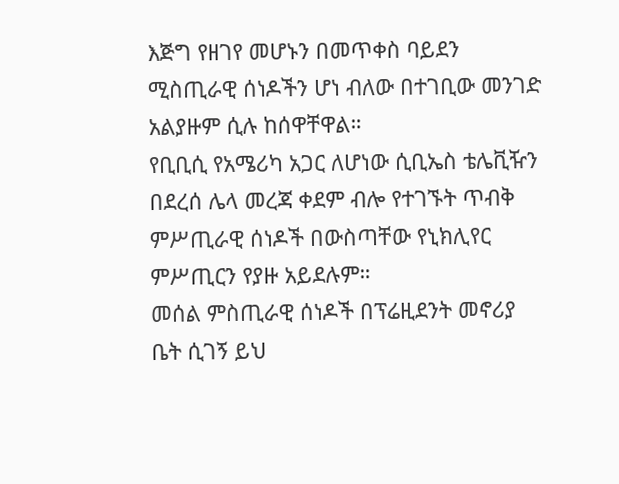እጅግ የዘገየ መሆኑን በመጥቀስ ባይደን ሚስጢራዊ ሰነዶችን ሆነ ብለው በተገቢው መንገድ አልያዙም ሲሉ ከሰዋቸዋል።
የቢቢሲ የአሜሪካ አጋር ለሆነው ሲቢኤስ ቴሌቪዥን በደረሰ ሌላ መረጃ ቀደም ብሎ የተገኙት ጥብቅ ምሥጢራዊ ሰነዶች በውስጣቸው የኒክሊየር ምሥጢርን የያዙ አይደሉም።
መሰል ምስጢራዊ ሰነዶች በፕሬዚደንት መኖሪያ ቤት ሲገኝ ይህ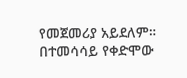የመጀመሪያ አይደለም።
በተመሳሳይ የቀድሞው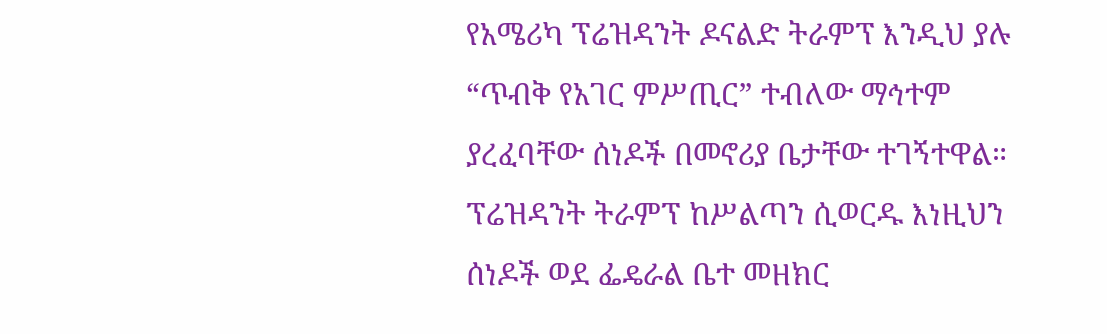የአሜሪካ ፕሬዝዳንት ዶናልድ ትራምፕ እንዲህ ያሉ “ጥብቅ የአገር ምሥጢር” ተብለው ማኅተም ያረፈባቸው ሰነዶች በመኖሪያ ቤታቸው ተገኝተዋል።
ፕሬዝዳንት ትራምፕ ከሥልጣን ሲወርዱ እነዚህን ሰነዶች ወደ ፌዴራል ቤተ መዘክር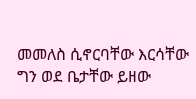መመለስ ሲኖርባቸው እርሳቸው ግን ወደ ቤታቸው ይዘው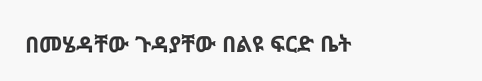በመሄዳቸው ጉዳያቸው በልዩ ፍርድ ቤት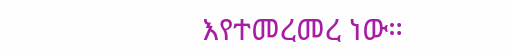እየተመረመረ ነው።